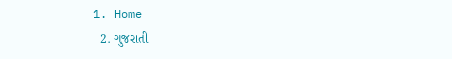1. Home
  2. ગુજરાતી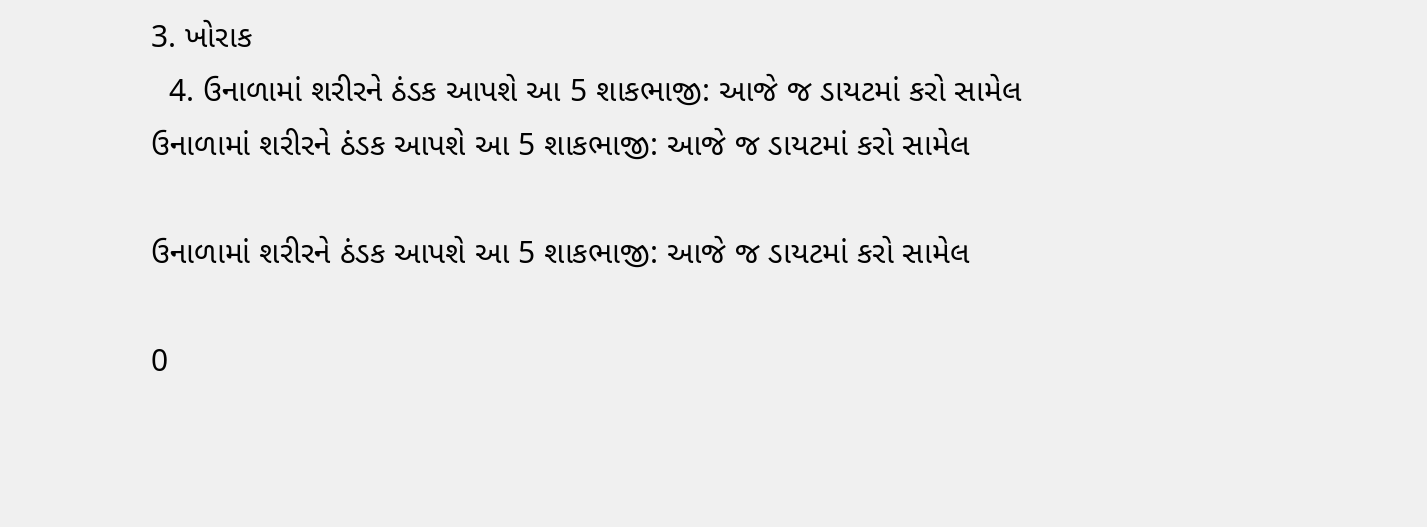3. ખોરાક
  4. ઉનાળામાં શરીરને ઠંડક આપશે આ 5 શાકભાજી: આજે જ ડાયટમાં કરો સામેલ
ઉનાળામાં શરીરને ઠંડક આપશે આ 5 શાકભાજી: આજે જ ડાયટમાં કરો સામેલ

ઉનાળામાં શરીરને ઠંડક આપશે આ 5 શાકભાજી: આજે જ ડાયટમાં કરો સામેલ

0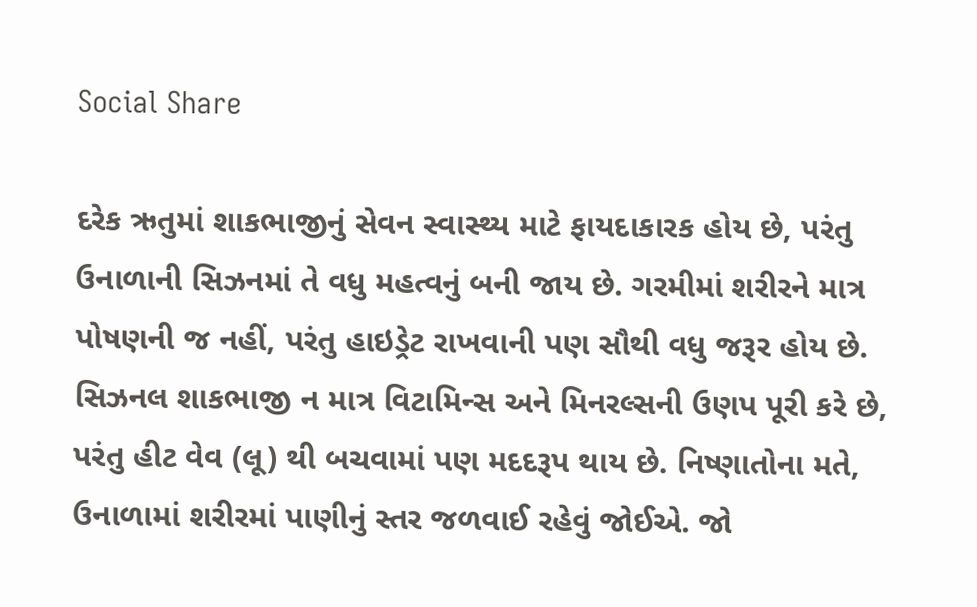Social Share

દરેક ઋતુમાં શાકભાજીનું સેવન સ્વાસ્થ્ય માટે ફાયદાકારક હોય છે, પરંતુ ઉનાળાની સિઝનમાં તે વધુ મહત્વનું બની જાય છે. ગરમીમાં શરીરને માત્ર પોષણની જ નહીં, પરંતુ હાઇડ્રેટ રાખવાની પણ સૌથી વધુ જરૂર હોય છે. સિઝનલ શાકભાજી ન માત્ર વિટામિન્સ અને મિનરલ્સની ઉણપ પૂરી કરે છે, પરંતુ હીટ વેવ (લૂ) થી બચવામાં પણ મદદરૂપ થાય છે. નિષ્ણાતોના મતે, ઉનાળામાં શરીરમાં પાણીનું સ્તર જળવાઈ રહેવું જોઈએ. જો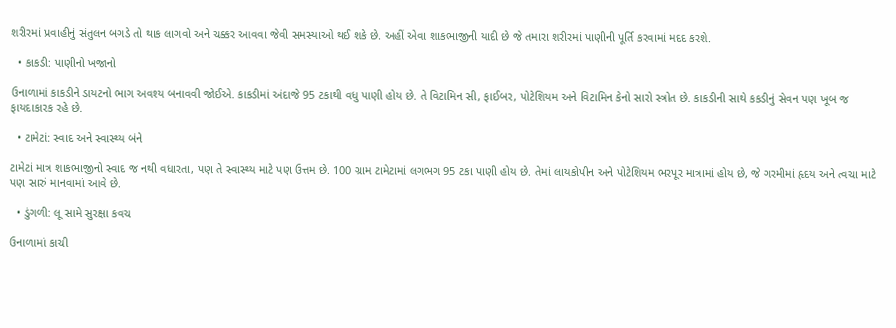શરીરમાં પ્રવાહીનું સંતુલન બગડે તો થાક લાગવો અને ચક્કર આવવા જેવી સમસ્યાઓ થઈ શકે છે. અહીં એવા શાકભાજીની યાદી છે જે તમારા શરીરમાં પાણીની પૂર્તિ કરવામાં મદદ કરશે.

  • કાકડી: પાણીનો ખજાનો

ઉનાળામાં કાકડીને ડાયટનો ભાગ અવશ્ય બનાવવી જોઈએ. કાકડીમાં અંદાજે 95 ટકાથી વધુ પાણી હોય છે. તે વિટામિન સી, ફાઈબર, પોટેશિયમ અને વિટામિન કેનો સારો સ્ત્રોત છે. કાકડીની સાથે કકડીનું સેવન પણ ખૂબ જ ફાયદાકારક રહે છે.

  • ટામેટાં: સ્વાદ અને સ્વાસ્થ્ય બંને

ટામેટાં માત્ર શાકભાજીનો સ્વાદ જ નથી વધારતા, પણ તે સ્વાસ્થ્ય માટે પણ ઉત્તમ છે. 100 ગ્રામ ટામેટામાં લગભગ 95 ટકા પાણી હોય છે. તેમાં લાયકોપીન અને પોટેશિયમ ભરપૂર માત્રામાં હોય છે, જે ગરમીમાં હૃદય અને ત્વચા માટે પણ સારું માનવામાં આવે છે.

  • ડુંગળી: લૂ સામે સુરક્ષા કવચ

ઉનાળામાં કાચી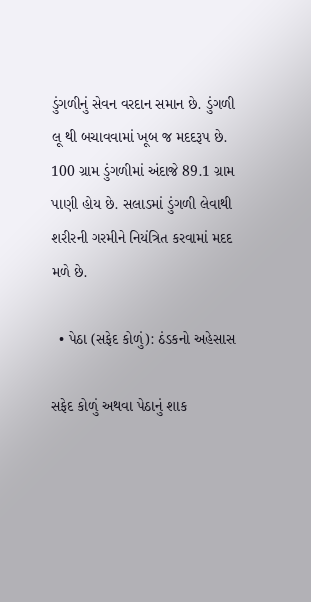ડુંગળીનું સેવન વરદાન સમાન છે. ડુંગળી લૂ થી બચાવવામાં ખૂબ જ મદદરૂપ છે. 100 ગ્રામ ડુંગળીમાં અંદાજે 89.1 ગ્રામ પાણી હોય છે. સલાડમાં ડુંગળી લેવાથી શરીરની ગરમીને નિયંત્રિત કરવામાં મદદ મળે છે.

  • પેઠા (સફેદ કોળું): ઠંડકનો અહેસાસ

સફેદ કોળું અથવા પેઠાનું શાક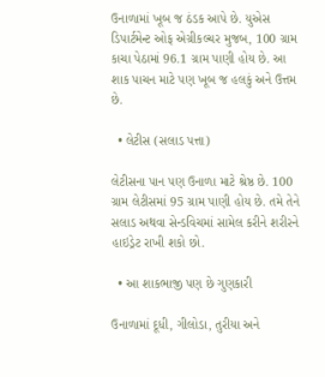ઉનાળામાં ખૂબ જ ઠંડક આપે છે. યુએસ ડિપાર્ટમેન્ટ ઓફ એગ્રીકલ્ચર મુજબ, 100 ગ્રામ કાચા પેઠામાં 96.1 ગ્રામ પાણી હોય છે. આ શાક પાચન માટે પણ ખૂબ જ હલકું અને ઉત્તમ છે.

  • લેટીસ (સલાડ પત્તા)

લેટીસના પાન પણ ઉનાળા માટે શ્રેષ્ઠ છે. 100 ગ્રામ લેટીસમાં 95 ગ્રામ પાણી હોય છે. તમે તેને સલાડ અથવા સેન્ડવિચમાં સામેલ કરીને શરીરને હાઇડ્રેટ રાખી શકો છો.

  • આ શાકભાજી પણ છે ગુણકારી

ઉનાળામાં દૂધી, ગીલોડા, તુરીયા અને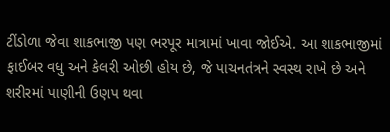ટીંડોળા જેવા શાકભાજી પણ ભરપૂર માત્રામાં ખાવા જોઈએ. આ શાકભાજીમાં ફાઈબર વધુ અને કેલરી ઓછી હોય છે, જે પાચનતંત્રને સ્વસ્થ રાખે છે અને શરીરમાં પાણીની ઉણપ થવા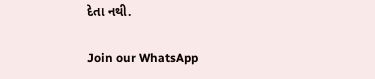દેતા નથી.

Join our WhatsApp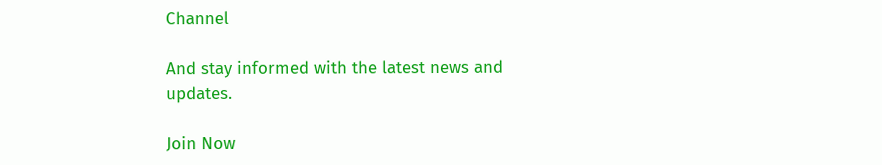Channel

And stay informed with the latest news and updates.

Join Now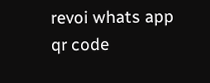revoi whats app qr code